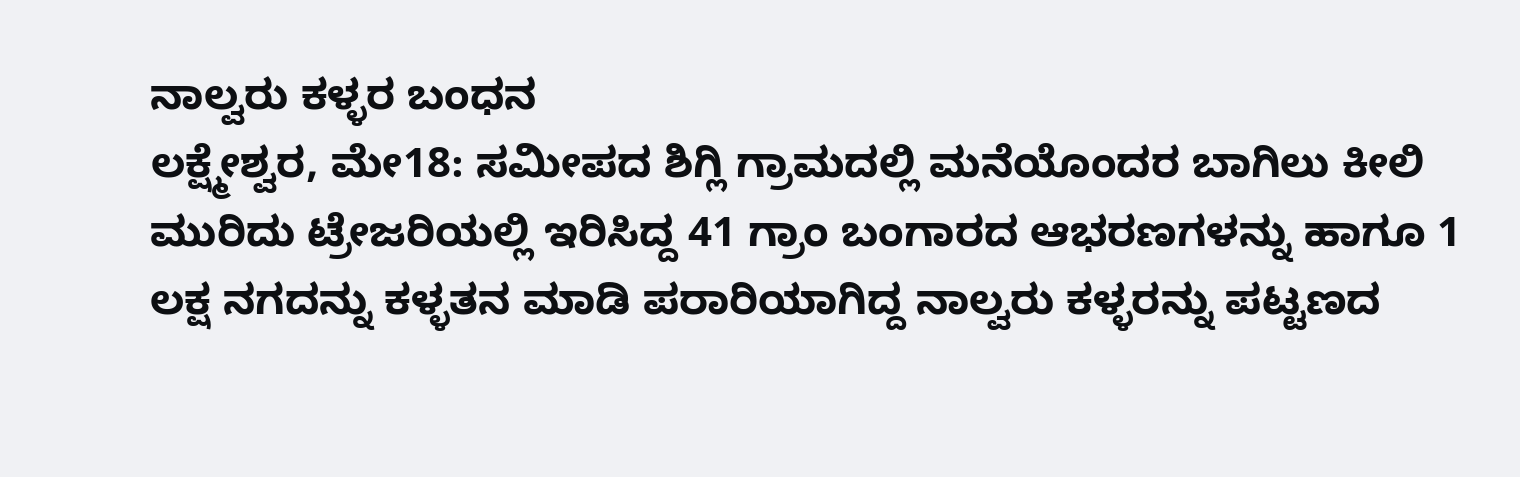ನಾಲ್ವರು ಕಳ್ಳರ ಬಂಧನ
ಲಕ್ಷ್ಮೇಶ್ವರ, ಮೇ18: ಸಮೀಪದ ಶಿಗ್ಲಿ ಗ್ರಾಮದಲ್ಲಿ ಮನೆಯೊಂದರ ಬಾಗಿಲು ಕೀಲಿ ಮುರಿದು ಟ್ರೇಜರಿಯಲ್ಲಿ ಇರಿಸಿದ್ದ 41 ಗ್ರಾಂ ಬಂಗಾರದ ಆಭರಣಗಳನ್ನು ಹಾಗೂ 1 ಲಕ್ಷ ನಗದನ್ನು ಕಳ್ಳತನ ಮಾಡಿ ಪರಾರಿಯಾಗಿದ್ದ ನಾಲ್ವರು ಕಳ್ಳರನ್ನು ಪಟ್ಟಣದ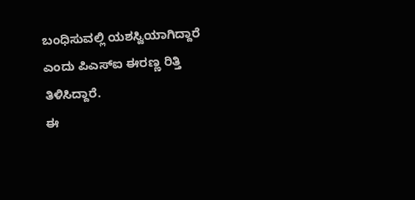ಬಂಧಿಸುವಲ್ಲಿ ಯಶಸ್ವಿಯಾಗಿದ್ದಾರೆ ಎಂದು ಪಿಎಸ್‍ಐ ಈರಣ್ಣ ರಿತ್ತಿ ತಿಳಿಸಿದ್ದಾರೆ.
ಈ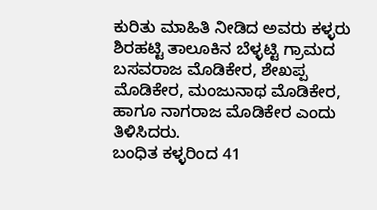ಕುರಿತು ಮಾಹಿತಿ ನೀಡಿದ ಅವರು ಕಳ್ಳರು ಶಿರಹಟ್ಟಿ ತಾಲೂಕಿನ ಬೆಳ್ಳಟ್ಟಿ ಗ್ರಾಮದ ಬಸವರಾಜ ಮೊಡಿಕೇರ, ಶೇಖಪ್ಪ ಮೊಡಿಕೇರ, ಮಂಜುನಾಥ ಮೊಡಿಕೇರ, ಹಾಗೂ ನಾಗರಾಜ ಮೊಡಿಕೇರ ಎಂದು ತಿಳಿಸಿದರು.
ಬಂಧಿತ ಕಳ್ಳರಿಂದ 41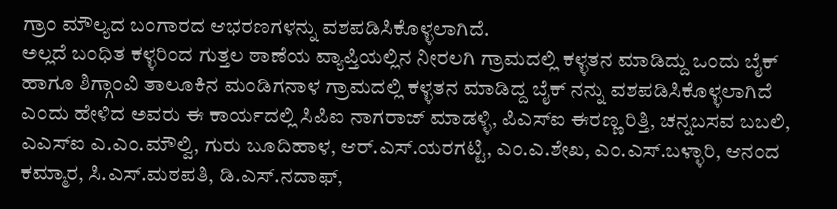ಗ್ರಾಂ ಮೌಲ್ಯದ ಬಂಗಾರದ ಆಭರಣಗಳನ್ನು ವಶಪಡಿಸಿಕೊಳ್ಳಲಾಗಿದೆ.
ಅಲ್ಲದೆ ಬಂಧಿತ ಕಳ್ಳರಿಂದ ಗುತ್ತಲ ಠಾಣೆಯ ವ್ಯಾಪ್ತಿಯಲ್ಲಿನ ನೀರಲಗಿ ಗ್ರಾಮದಲ್ಲಿ ಕಳ್ಳತನ ಮಾಡಿದ್ದು ಒಂದು ಬೈಕ್ ಹಾಗೂ ಶಿಗ್ಗಾಂವಿ ತಾಲೂಕಿನ ಮಂಡಿಗನಾಳ ಗ್ರಾಮದಲ್ಲಿ ಕಳ್ಳತನ ಮಾಡಿದ್ದ ಬೈಕ್ ನನ್ನು ವಶಪಡಿಸಿಕೊಳ್ಳಲಾಗಿದೆ ಎಂದು ಹೇಳಿದ ಅವರು ಈ ಕಾರ್ಯದಲ್ಲಿ ಸಿಪಿಐ ನಾಗರಾಜ್ ಮಾಡಳ್ಳಿ, ಪಿಎಸ್‍ಐ ಈರಣ್ಣ ರಿತ್ತಿ, ಚನ್ನಬಸವ ಬಬಲಿ, ಎಎಸ್‍ಐ ಎ.ಎಂ.ಮೌಲ್ವಿ, ಗುರು ಬೂದಿಹಾಳ, ಆರ್.ಎಸ್.ಯರಗಟ್ಟಿ, ಎಂ.ಎ.ಶೇಖ, ಎಂ.ಎಸ್.ಬಳ್ಳಾರಿ, ಆನಂದ ಕಮ್ಮಾರ, ಸಿ.ಎಸ್.ಮಠಪತಿ, ಡಿ.ಎಸ್.ನದಾಫ್,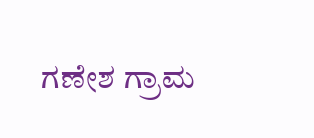ಗಣೇಶ ಗ್ರಾಮ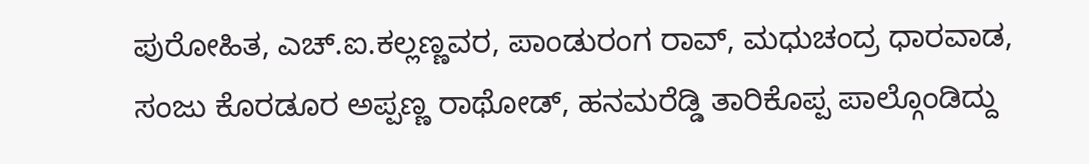ಪುರೋಹಿತ, ಎಚ್.ಐ.ಕಲ್ಲಣ್ಣವರ, ಪಾಂಡುರಂಗ ರಾವ್, ಮಧುಚಂದ್ರ ಧಾರವಾಡ, ಸಂಜು ಕೊರಡೂರ ಅಪ್ಪಣ್ಣ ರಾಥೋಡ್, ಹನಮರೆಡ್ಡಿ ತಾರಿಕೊಪ್ಪ ಪಾಲ್ಗೊಂಡಿದ್ದು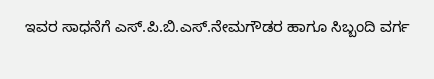ಇವರ ಸಾಧನೆಗೆ ಎಸ್.ಪಿ.ಬಿ.ಎಸ್.ನೇಮಗೌಡರ ಹಾಗೂ ಸಿಬ್ಬಂದಿ ವರ್ಗ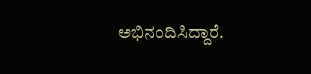ಅಭಿನಂದಿಸಿದ್ದಾರೆ.